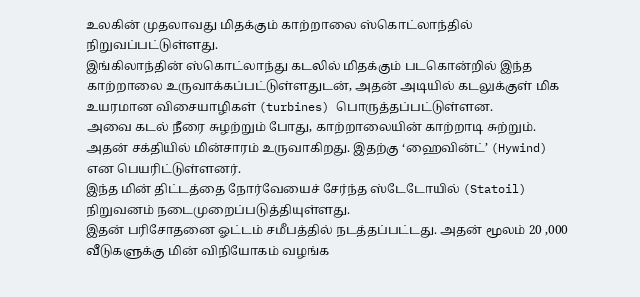உலகின் முதலாவது மிதக்கும் காற்றாலை ஸ்கொட்லாந்தில் நிறுவப்பட்டுள்ளது.
இங்கிலாந்தின் ஸ்கொட்லாந்து கடலில் மிதக்கும் படகொன்றில் இந்த காற்றாலை உருவாக்கப்பட்டுள்ளதுடன், அதன் அடியில் கடலுக்குள் மிக உயரமான விசையாழிகள் (turbines) பொருத்தப்பட்டுள்ளன.
அவை கடல் நீரை சுழற்றும் போது, காற்றாலையின் காற்றாடி சுற்றும். அதன் சக்தியில் மின்சாரம் உருவாகிறது. இதற்கு ‘ஹைவின்ட்’ (Hywind) என பெயரிட்டுள்ளனர்.
இந்த மின் திட்டத்தை நோர்வேயைச் சேர்ந்த ஸ்டேடோயில் (Statoil) நிறுவனம் நடைமுறைப்படுத்தியுள்ளது.
இதன் பரிசோதனை ஓட்டம் சமீபத்தில் நடத்தப்பட்டது. அதன் மூலம் 20 ,000 வீடுகளுக்கு மின் விநியோகம் வழங்க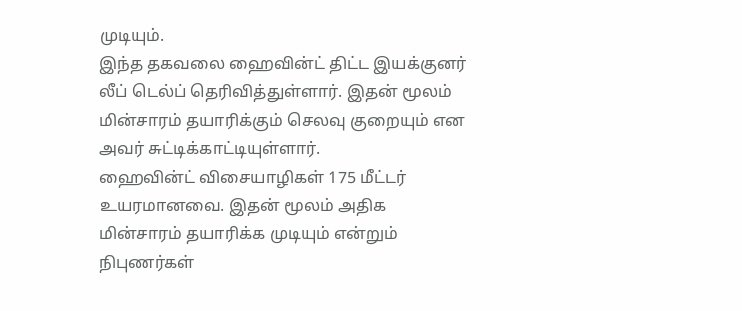முடியும்.
இந்த தகவலை ஹைவின்ட் திட்ட இயக்குனர் லீப் டெல்ப் தெரிவித்துள்ளார். இதன் மூலம் மின்சாரம் தயாரிக்கும் செலவு குறையும் என அவர் சுட்டிக்காட்டியுள்ளார்.
ஹைவின்ட் விசையாழிகள் 175 மீட்டர் உயரமானவை. இதன் மூலம் அதிக மின்சாரம் தயாரிக்க முடியும் என்றும் நிபுணர்கள்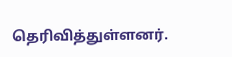தெரிவித்துள்ளனர்.